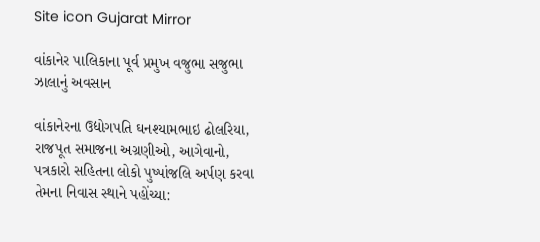Site icon Gujarat Mirror

વાંકાનેર પાલિકાના પૂર્વ પ્રમુખ વજુભા સજુભા ઝાલાનું અવસાન

વાંકાનેરના ઉદ્યોગપતિ ઘનશ્યામભાઇ ઢોલરિયા, રાજપૂત સમાજના અગ્રણીઓ, આગેવાનો, પત્રકારો સહિતના લોકો પુષ્પાંજલિ અર્પણ કરવા તેમના નિવાસ સ્થાને પહોંચ્યા: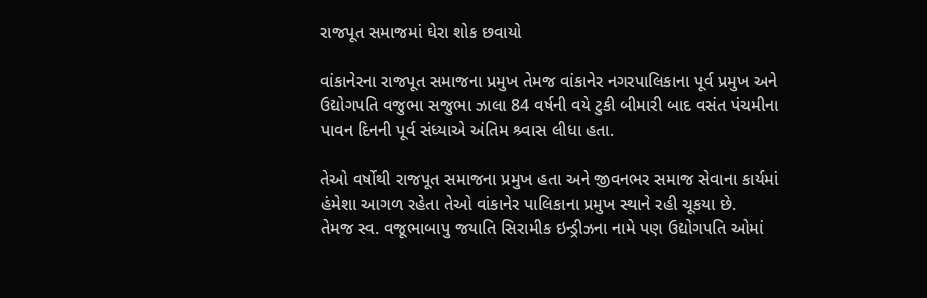રાજપૂત સમાજમાં ઘેરા શોક છવાયો

વાંકાનેરના રાજપૂત સમાજના પ્રમુખ તેમજ વાંકાનેર નગરપાલિકાના પૂર્વ પ્રમુખ અને ઉદ્યોગપતિ વજુભા સજુભા ઝાલા 84 વર્ષની વયે ટુકી બીમારી બાદ વસંત પંચમીના પાવન દિનની પૂર્વ સંધ્યાએ અંતિમ શ્ર્વાસ લીધા હતા.

તેઓ વર્ષોથી રાજપૂત સમાજના પ્રમુખ હતા અને જીવનભર સમાજ સેવાના કાર્યમાં હંમેશા આગળ રહેતા તેઓ વાંકાનેર પાલિકાના પ્રમુખ સ્થાને રહી ચૂકયા છે.
તેમજ સ્વ. વજૂભાબાપુ જયાતિ સિરામીક ઇન્ડ્રીઝના નામે પણ ઉદ્યોગપતિ ઓમાં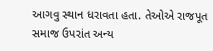આગવુ સ્થાન ધરાવતા હતા. તેઓએ રાજપૂત સમાજ ઉપરાંત અન્ય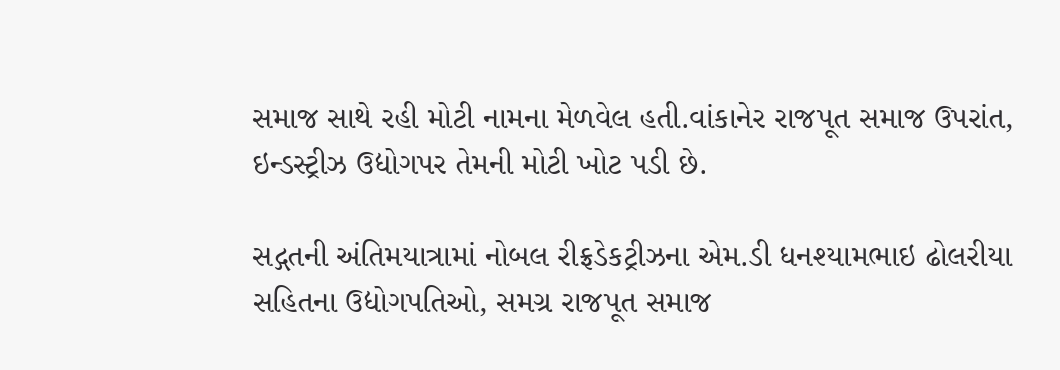સમાજ સાથે રહી મોટી નામના મેળવેલ હતી.વાંકાનેર રાજપૂત સમાજ ઉપરાંત, ઇન્ડસ્ટ્રીઝ ઉદ્યોગપર તેમની મોટી ખોટ પડી છે.

સદ્ગતની અંતિમયાત્રામાં નોબલ રીફ્રડેકટ્રીઝના એમ.ડી ધનશ્યામભાઇ ઢોલરીયા સહિતના ઉદ્યોગપતિઓ, સમગ્ર રાજપૂત સમાજ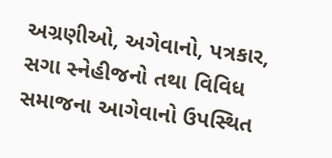અગ્રણીઓ, અગેવાનો, પત્રકાર, સગા સ્નેહીજનો તથા વિવિધ સમાજના આગેવાનો ઉપસ્થિત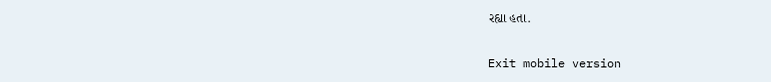રહ્યા હતા.

Exit mobile version